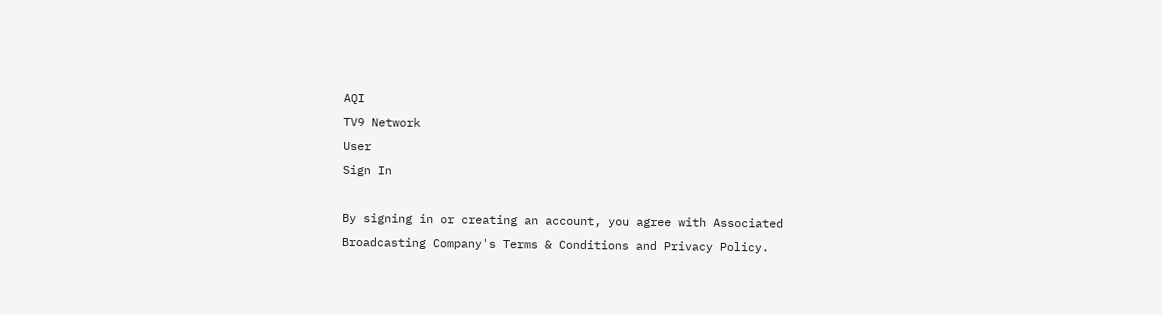AQI
TV9 Network
User
Sign In

By signing in or creating an account, you agree with Associated Broadcasting Company's Terms & Conditions and Privacy Policy.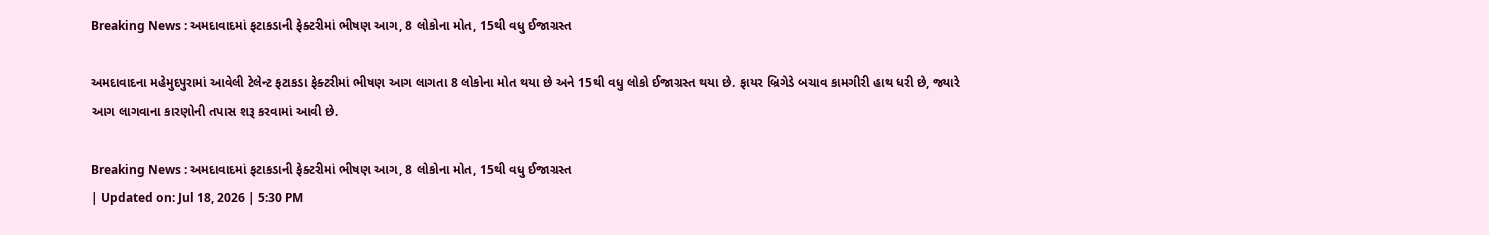Breaking News : અમદાવાદમાં ફટાકડાની ફેક્ટરીમાં ભીષણ આગ, 8 લોકોના મોત, 15થી વધુ ઈજાગ્રસ્ત

અમદાવાદના મહેમુદપુરામાં આવેલી ટેલેન્ટ ફટાકડા ફેક્ટરીમાં ભીષણ આગ લાગતા 8 લોકોના મોત થયા છે અને 15થી વધુ લોકો ઈજાગ્રસ્ત થયા છે. ફાયર બ્રિગેડે બચાવ કામગીરી હાથ ધરી છે, જ્યારે આગ લાગવાના કારણોની તપાસ શરૂ કરવામાં આવી છે.

Breaking News : અમદાવાદમાં ફટાકડાની ફેક્ટરીમાં ભીષણ આગ, 8 લોકોના મોત, 15થી વધુ ઈજાગ્રસ્ત
| Updated on: Jul 18, 2026 | 5:30 PM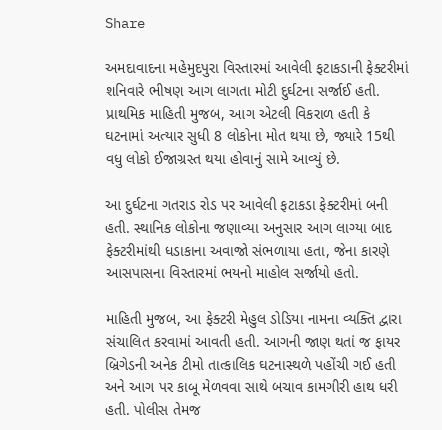Share

અમદાવાદના મહેમુદપુરા વિસ્તારમાં આવેલી ફટાકડાની ફેક્ટરીમાં શનિવારે ભીષણ આગ લાગતા મોટી દુર્ઘટના સર્જાઈ હતી. પ્રાથમિક માહિતી મુજબ, આગ એટલી વિકરાળ હતી કે ઘટનામાં અત્યાર સુધી 8 લોકોના મોત થયા છે, જ્યારે 15થી વધુ લોકો ઈજાગ્રસ્ત થયા હોવાનું સામે આવ્યું છે.

આ દુર્ઘટના ગતરાડ રોડ પર આવેલી ફટાકડા ફેક્ટરીમાં બની હતી. સ્થાનિક લોકોના જણાવ્યા અનુસાર આગ લાગ્યા બાદ ફેક્ટરીમાંથી ધડાકાના અવાજો સંભળાયા હતા, જેના કારણે આસપાસના વિસ્તારમાં ભયનો માહોલ સર્જાયો હતો.

માહિતી મુજબ, આ ફેક્ટરી મેહુલ ડોડિયા નામના વ્યક્તિ દ્વારા સંચાલિત કરવામાં આવતી હતી. આગની જાણ થતાં જ ફાયર બ્રિગેડની અનેક ટીમો તાત્કાલિક ઘટનાસ્થળે પહોંચી ગઈ હતી અને આગ પર કાબૂ મેળવવા સાથે બચાવ કામગીરી હાથ ધરી હતી. પોલીસ તેમજ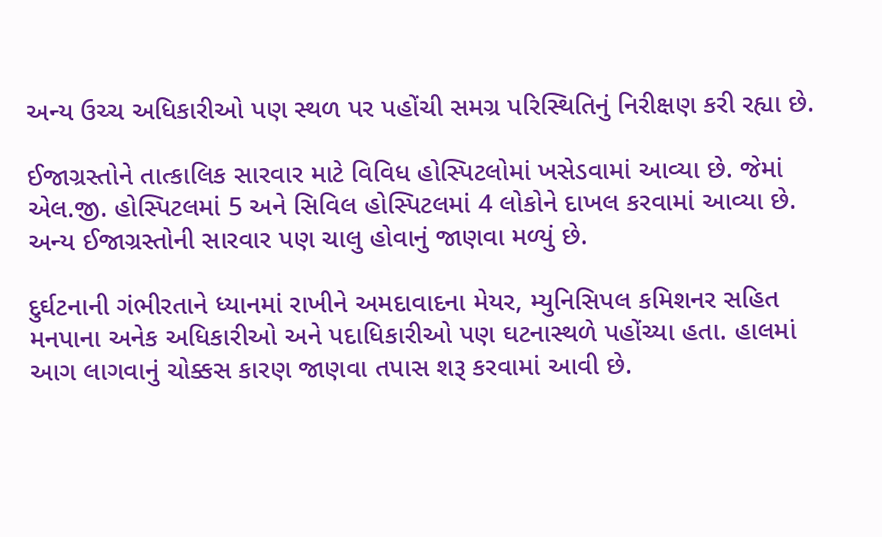અન્ય ઉચ્ચ અધિકારીઓ પણ સ્થળ પર પહોંચી સમગ્ર પરિસ્થિતિનું નિરીક્ષણ કરી રહ્યા છે.

ઈજાગ્રસ્તોને તાત્કાલિક સારવાર માટે વિવિધ હોસ્પિટલોમાં ખસેડવામાં આવ્યા છે. જેમાં એલ.જી. હોસ્પિટલમાં 5 અને સિવિલ હોસ્પિટલમાં 4 લોકોને દાખલ કરવામાં આવ્યા છે. અન્ય ઈજાગ્રસ્તોની સારવાર પણ ચાલુ હોવાનું જાણવા મળ્યું છે.

દુર્ઘટનાની ગંભીરતાને ધ્યાનમાં રાખીને અમદાવાદના મેયર, મ્યુનિસિપલ કમિશનર સહિત મનપાના અનેક અધિકારીઓ અને પદાધિકારીઓ પણ ઘટનાસ્થળે પહોંચ્યા હતા. હાલમાં આગ લાગવાનું ચોક્કસ કારણ જાણવા તપાસ શરૂ કરવામાં આવી છે.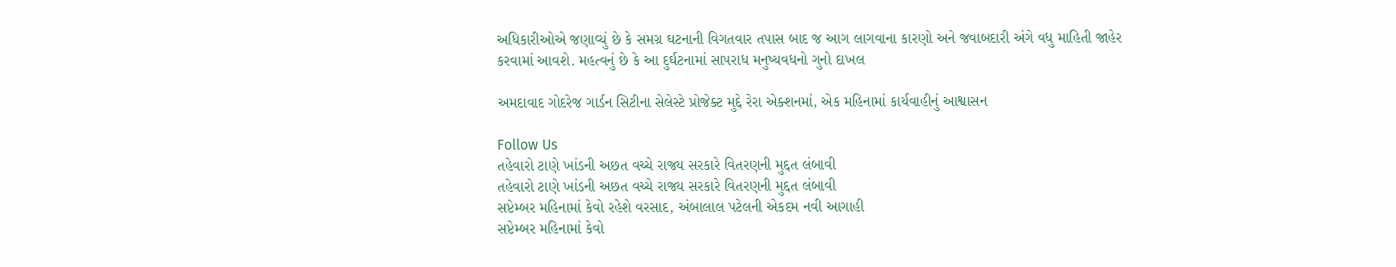અધિકારીઓએ જણાવ્યું છે કે સમગ્ર ઘટનાની વિગતવાર તપાસ બાદ જ આગ લાગવાના કારણો અને જવાબદારી અંગે વધુ માહિતી જાહેર કરવામાં આવશે. મહત્વનું છે કે આ દુર્ઘટનામાં સાપરાધ મનુષ્યવધનો ગુનો દાખલ

અમદાવાદ ગોદરેજ ગાર્ડન સિટીના સેલેસ્ટે પ્રોજેક્ટ મુદ્દે રેરા એક્શનમાં, એક મહિનામાં કાર્યવાહીનું આશ્વાસન

Follow Us
તહેવારો ટાણે ખાંડની અછત વચ્ચે રાજ્ય સરકારે વિતરણની મુદ્દત લંબાવી
તહેવારો ટાણે ખાંડની અછત વચ્ચે રાજ્ય સરકારે વિતરણની મુદ્દત લંબાવી
સપ્ટેમ્બર મહિનામાં કેવો રહેશે વરસાદ, અંબાલાલ પટેલની એકદમ નવી આગાહી
સપ્ટેમ્બર મહિનામાં કેવો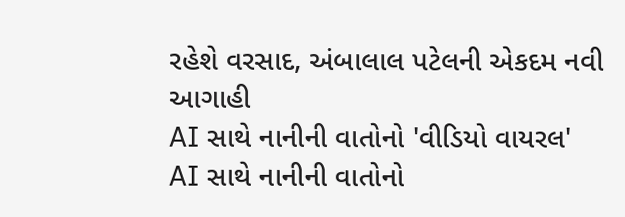રહેશે વરસાદ, અંબાલાલ પટેલની એકદમ નવી આગાહી
AI સાથે નાનીની વાતોનો 'વીડિયો વાયરલ'
AI સાથે નાનીની વાતોનો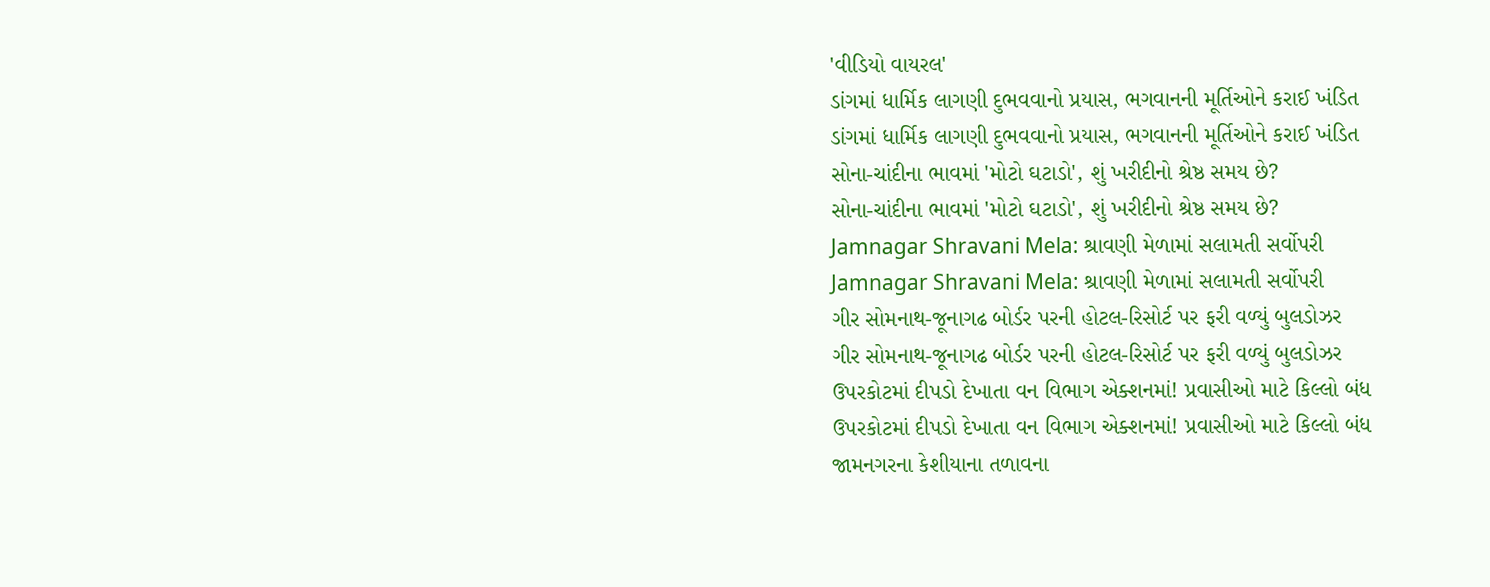'વીડિયો વાયરલ'
ડાંગમાં ધાર્મિક લાગણી દુભવવાનો પ્રયાસ, ભગવાનની મૂર્તિઓને કરાઈ ખંડિત
ડાંગમાં ધાર્મિક લાગણી દુભવવાનો પ્રયાસ, ભગવાનની મૂર્તિઓને કરાઈ ખંડિત
સોના-ચાંદીના ભાવમાં 'મોટો ઘટાડો', શું ખરીદીનો શ્રેષ્ઠ સમય છે?
સોના-ચાંદીના ભાવમાં 'મોટો ઘટાડો', શું ખરીદીનો શ્રેષ્ઠ સમય છે?
Jamnagar Shravani Mela: શ્રાવણી મેળામાં સલામતી સર્વોપરી
Jamnagar Shravani Mela: શ્રાવણી મેળામાં સલામતી સર્વોપરી
ગીર સોમનાથ-જૂનાગઢ બોર્ડર પરની હોટલ-રિસોર્ટ પર ફરી વળ્યું બુલડોઝર
ગીર સોમનાથ-જૂનાગઢ બોર્ડર પરની હોટલ-રિસોર્ટ પર ફરી વળ્યું બુલડોઝર
ઉપરકોટમાં દીપડો દેખાતા વન વિભાગ એક્શનમાં! પ્રવાસીઓ માટે કિલ્લો બંધ
ઉપરકોટમાં દીપડો દેખાતા વન વિભાગ એક્શનમાં! પ્રવાસીઓ માટે કિલ્લો બંધ
જામનગરના કેશીયાના તળાવના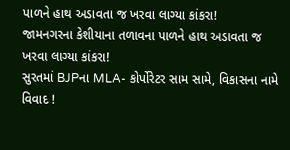પાળને હાથ અડાવતા જ ખરવા લાગ્યા કાંકરા!
જામનગરના કેશીયાના તળાવના પાળને હાથ અડાવતા જ ખરવા લાગ્યા કાંકરા!
સુરતમાં BJPના MLA- કોર્પોરેટર સામ સામે, વિકાસના નામે વિવાદ !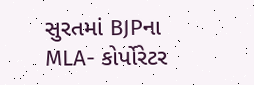સુરતમાં BJPના MLA- કોર્પોરેટર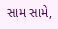સામ સામે,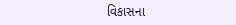વિકાસના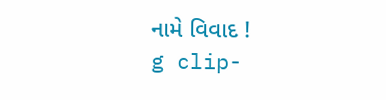નામે વિવાદ !
g clip-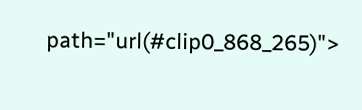path="url(#clip0_868_265)">